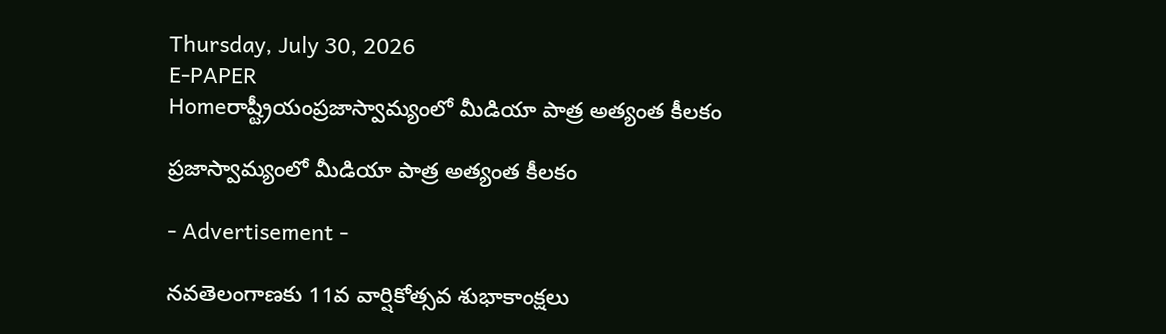Thursday, July 30, 2026
E-PAPER
Homeరాష్ట్రీయంప్రజాస్వామ్యంలో మీడియా పాత్ర అత్యంత కీలకం

ప్రజాస్వామ్యంలో మీడియా పాత్ర అత్యంత కీలకం

- Advertisement -

నవతెలంగాణకు 11వ వార్షికోత్సవ శుభాకాంక్షలు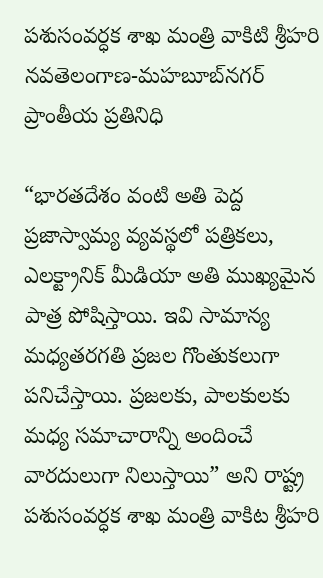పశుసంవర్ధక శాఖ మంత్రి వాకిటి శ్రీహరి
నవతెలంగాణ-మహబూబ్‌నగర్ ప్రాంతీయ ప్రతినిధి

“భారతదేశం వంటి అతి పెద్ద ప్రజాస్వామ్య వ్యవస్థలో పత్రికలు, ఎలక్ట్రానిక్ మీడియా అతి ముఖ్యమైన పాత్ర పోషిస్తాయి. ఇవి సామాన్య మధ్యతరగతి ప్రజల గొంతుకలుగా పనిచేస్తాయి. ప్రజలకు, పాలకులకు మధ్య సమాచారాన్ని అందించే వారదులుగా నిలుస్తాయి” అని రాష్ట్ర పశుసంవర్ధక శాఖ మంత్రి వాకిట శ్రీహరి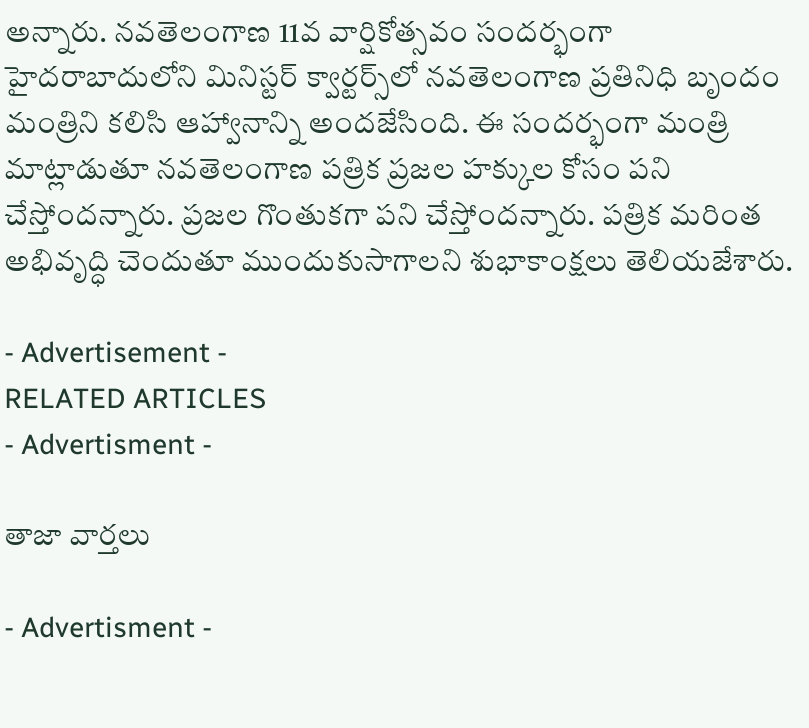అన్నారు. నవతెలంగాణ 11వ వార్షికోత్సవం సందర్భంగా హైదరాబాదులోని మినిస్టర్ క్వార్టర్స్‌లో నవతెలంగాణ ప్రతినిధి బృందం మంత్రిని కలిసి ఆహ్వానాన్ని అందజేసింది. ఈ సందర్భంగా మంత్రి మాట్లాడుతూ నవతెలంగాణ పత్రిక ప్రజల హక్కుల కోసం పని చేస్తోందన్నారు. ప్రజల గొంతుకగా పని చేస్తోందన్నారు. పత్రిక మరింత అభివృద్ధి చెందుతూ ముందుకుసాగాలని శుభాకాంక్షలు తెలియజేశారు.

- Advertisement -
RELATED ARTICLES
- Advertisment -

తాజా వార్తలు

- Advertisment -